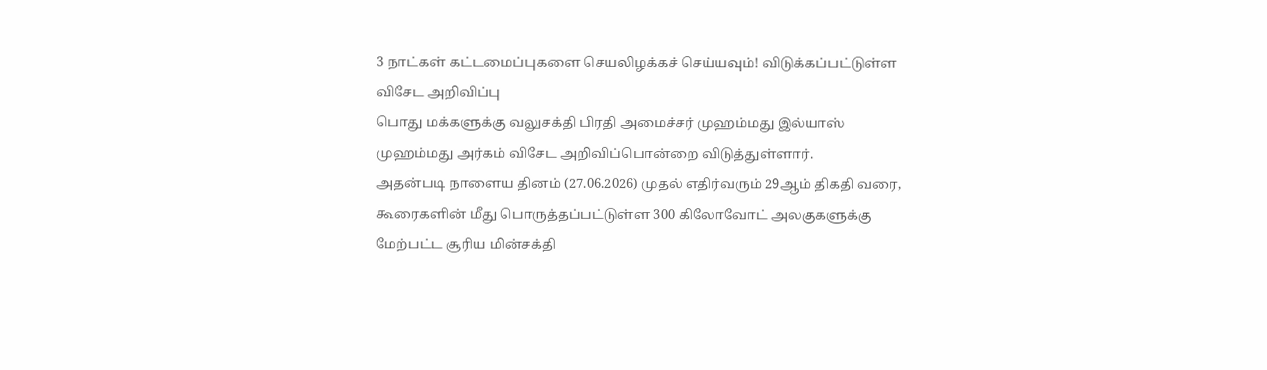3 நாட்கள் கட்டமைப்புகளை செயலிழக்கச் செய்யவும்! விடுக்கப்பட்டுள்ள விசேட அறிவிப்பு
பொது மக்களுக்கு வலுசக்தி பிரதி அமைச்சர் முஹம்மது இல்யாஸ் முஹம்மது அர்கம் விசேட அறிவிப்பொன்றை விடுத்துள்ளார்.
அதன்படி நாளைய தினம் (27.06.2026) முதல் எதிர்வரும் 29ஆம் திகதி வரை, கூரைகளின் மீது பொருத்தப்பட்டுள்ள 300 கிலோவோட் அலகுகளுக்கு மேற்பட்ட சூரிய மின்சக்தி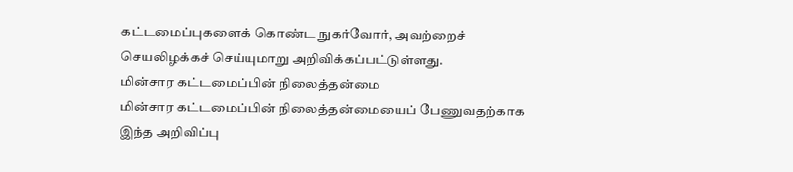கட்டமைப்புகளைக் கொண்ட நுகர்வோர், அவற்றைச் செயலிழக்கச் செய்யுமாறு அறிவிக்கப்பட்டுள்ளது.
மின்சார கட்டமைப்பின் நிலைத்தன்மை
மின்சார கட்டமைப்பின் நிலைத்தன்மையைப் பேணுவதற்காக இந்த அறிவிப்பு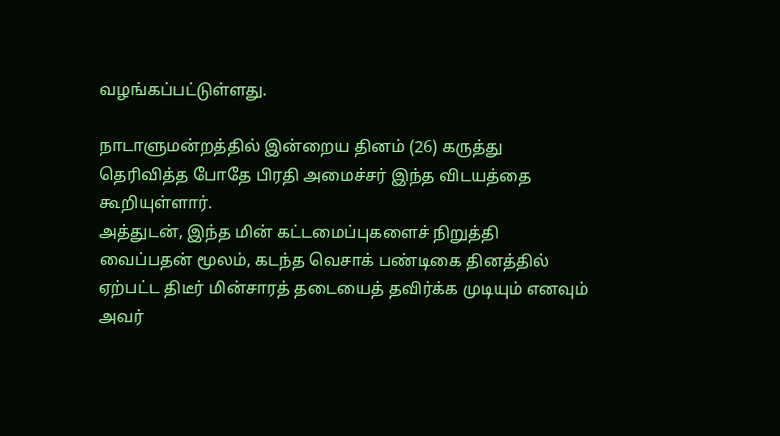வழங்கப்பட்டுள்ளது.

நாடாளுமன்றத்தில் இன்றைய தினம் (26) கருத்து தெரிவித்த போதே பிரதி அமைச்சர் இந்த விடயத்தை கூறியுள்ளார்.
அத்துடன், இந்த மின் கட்டமைப்புகளைச் நிறுத்தி வைப்பதன் மூலம், கடந்த வெசாக் பண்டிகை தினத்தில் ஏற்பட்ட திடீர் மின்சாரத் தடையைத் தவிர்க்க முடியும் எனவும் அவர்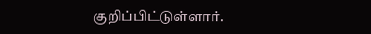குறிப்பிட்டுள்ளார்.